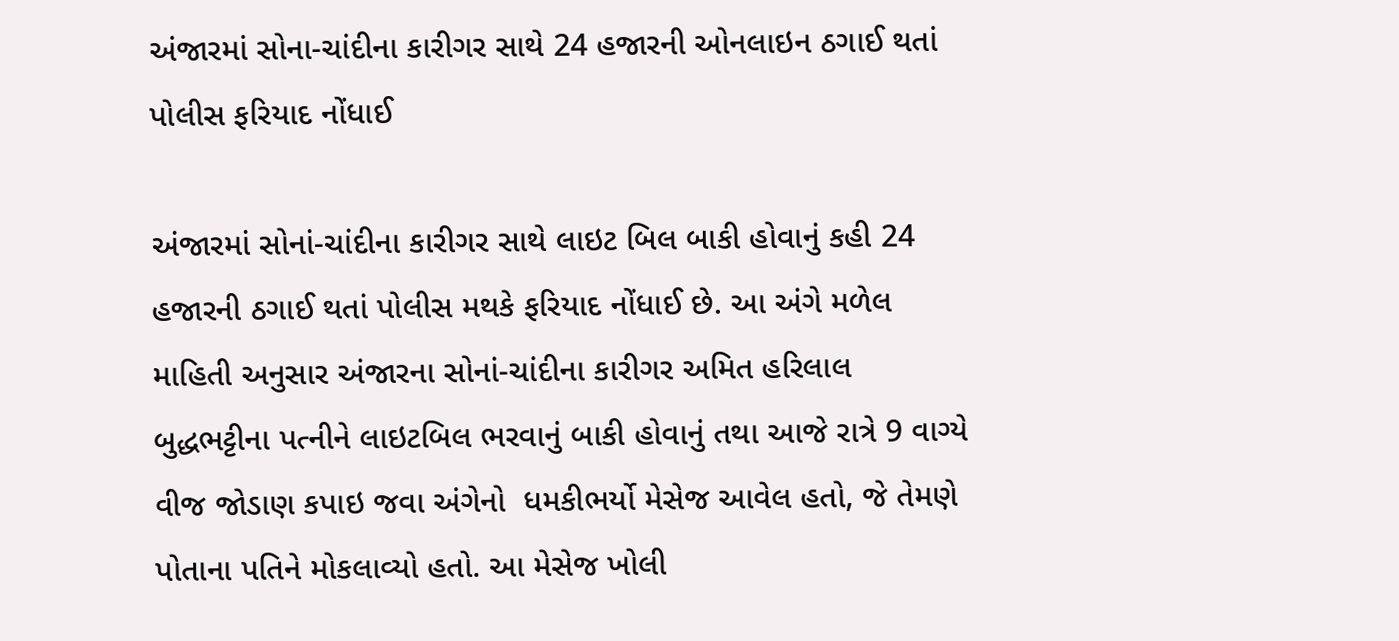અંજારમાં સોના-ચાંદીના કારીગર સાથે 24 હજારની ઓનલાઇન ઠગાઈ થતાં પોલીસ ફરિયાદ નોંધાઈ

અંજારમાં સોનાં-ચાંદીના કારીગર સાથે લાઇટ બિલ બાકી હોવાનું કહી 24 હજારની ઠગાઈ થતાં પોલીસ મથકે ફરિયાદ નોંધાઈ છે. આ અંગે મળેલ માહિતી અનુસાર અંજારના સોનાં-ચાંદીના કારીગર અમિત હરિલાલ બુદ્ધભટ્ટીના પત્નીને લાઇટબિલ ભરવાનું બાકી હોવાનું તથા આજે રાત્રે 9 વાગ્યે વીજ જોડાણ કપાઇ જવા અંગેનો  ધમકીભર્યો મેસેજ આવેલ હતો, જે તેમણે પોતાના પતિને મોકલાવ્યો હતો. આ મેસેજ ખોલી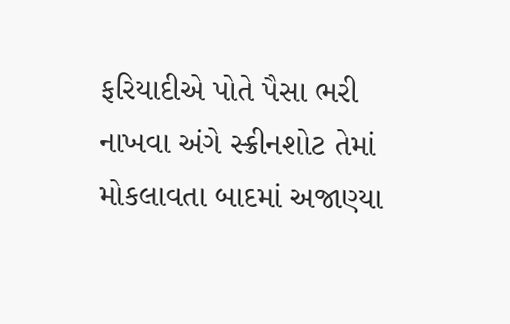ફરિયાદીએ પોતે પૈસા ભરી નાખવા અંગે સ્ક્રીનશોટ તેમાં મોકલાવતા બાદમાં અજાણ્યા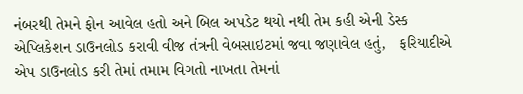નંબરથી તેમને ફોન આવેલ હતો અને બિલ અપડેટ થયો નથી તેમ કહી એની ડેસ્ક એપ્લિકેશન ડાઉનલોડ કરાવી વીજ તંત્રની વેબસાઇટમાં જવા જણાવેલ હતું,   ફરિયાદીએ એપ ડાઉનલોડ કરી તેમાં તમામ વિગતો નાખતા તેમનાં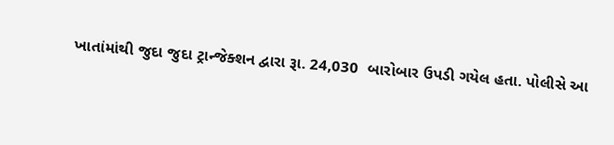ખાતાંમાંથી જુદા જુદા ટ્રાન્જેક્શન દ્વારા રૂા. 24,030  બારોબાર ઉપડી ગયેલ હતા. પોલીસે આ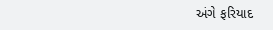અંગે ફરિયાદ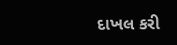દાખલ કરી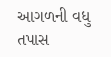આગળની વધુ તપાસ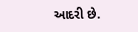આદરી છે.